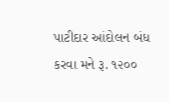પાટીદાર આંદોલન બંધ કરવા મને રૂ. ૧૨૦૦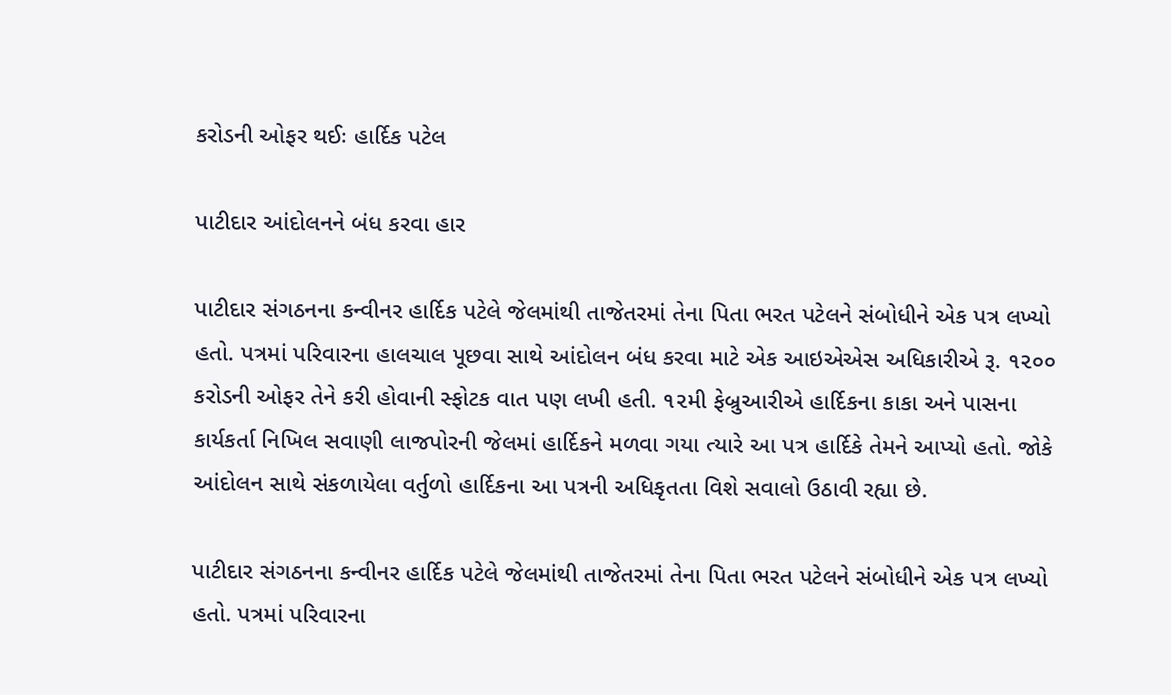કરોડની ઓફર થઈઃ હાર્દિક પટેલ

પાટીદાર આંદોલનને બંધ કરવા હાર

પાટીદાર સંગઠનના કન્વીનર હાર્દિક પટેલે જેલમાંથી તાજેતરમાં તેના પિતા ભરત પટેલને સંબોધીને એક પત્ર લખ્યો હતો. પત્રમાં પરિવારના હાલચાલ પૂછવા સાથે આંદોલન બંધ કરવા માટે એક આઇએએસ અધિકારીએ રૂ. ૧૨૦૦ કરોડની ઓફર તેને કરી હોવાની સ્ફોટક વાત પણ લખી હતી. ૧૨મી ફેબ્રુઆરીએ હાર્દિકના કાકા અને પાસના કાર્યકર્તા નિખિલ સવાણી લાજપોરની જેલમાં હાર્દિકને મળવા ગયા ત્યારે આ પત્ર હાર્દિકે તેમને આપ્યો હતો. જોકે આંદોલન સાથે સંકળાયેલા વર્તુળો હાર્દિકના આ પત્રની અધિકૃતતા વિશે સવાલો ઉઠાવી રહ્યા છે.

પાટીદાર સંગઠનના કન્વીનર હાર્દિક પટેલે જેલમાંથી તાજેતરમાં તેના પિતા ભરત પટેલને સંબોધીને એક પત્ર લખ્યો હતો. પત્રમાં પરિવારના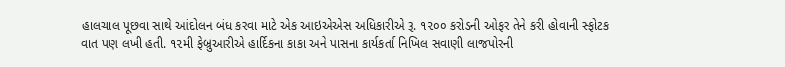હાલચાલ પૂછવા સાથે આંદોલન બંધ કરવા માટે એક આઇએએસ અધિકારીએ રૂ. ૧૨૦૦ કરોડની ઓફર તેને કરી હોવાની સ્ફોટક વાત પણ લખી હતી. ૧૨મી ફેબ્રુઆરીએ હાર્દિકના કાકા અને પાસના કાર્યકર્તા નિખિલ સવાણી લાજપોરની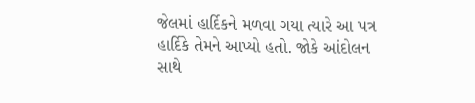જેલમાં હાર્દિકને મળવા ગયા ત્યારે આ પત્ર હાર્દિકે તેમને આપ્યો હતો. જોકે આંદોલન સાથે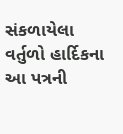સંકળાયેલા વર્તુળો હાર્દિકના આ પત્રની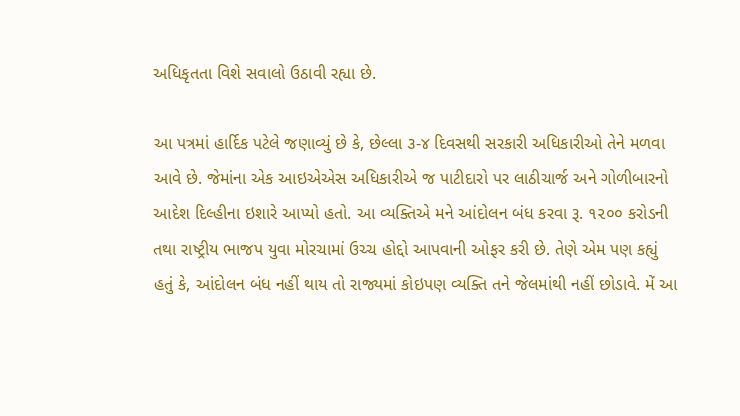અધિકૃતતા વિશે સવાલો ઉઠાવી રહ્યા છે.

આ પત્રમાં હાર્દિક પટેલે જણાવ્યું છે કે, છેલ્લા ૩-૪ દિવસથી સરકારી અધિકારીઓ તેને મળવા આવે છે. જેમાંના એક આઇએએસ અધિકારીએ જ પાટીદારો પર લાઠીચાર્જ અને ગોળીબારનો આદેશ દિલ્હીના ઇશારે આપ્યો હતો. આ વ્યક્તિએ મને આંદોલન બંધ કરવા રૂ. ૧૨૦૦ કરોડની તથા રાષ્ટ્રીય ભાજપ યુવા મોરચામાં ઉચ્ચ હોદ્દો આપવાની ઓફર કરી છે. તેણે એમ પણ કહ્યું હતું કે, આંદોલન બંધ નહીં થાય તો રાજ્યમાં કોઇપણ વ્યક્તિ તને જેલમાંથી નહીં છોડાવે. મેં આ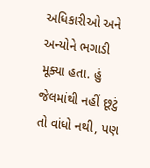અધિકારીઓ અને અન્યોને ભગાડી મૂક્યા હતા. હું જેલમાંથી નહીં છૂટું તો વાંધો નથી, પણ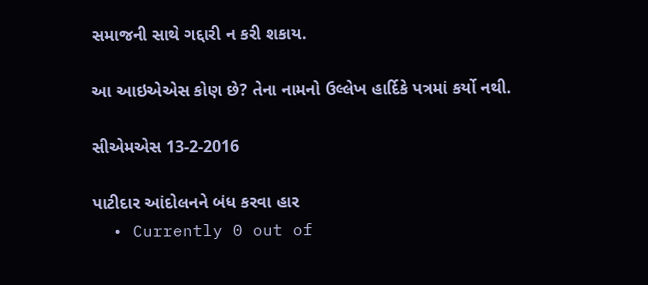સમાજની સાથે ગદ્દારી ન કરી શકાય.

આ આઇએએસ કોણ છે? તેના નામનો ઉલ્લેખ હાર્દિકે પત્રમાં કર્યો નથી.

સીએમએસ 13-2-2016

પાટીદાર આંદોલનને બંધ કરવા હાર
  • Currently 0 out of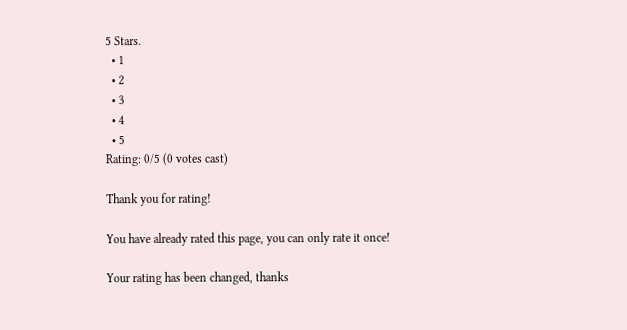5 Stars.
  • 1
  • 2
  • 3
  • 4
  • 5
Rating: 0/5 (0 votes cast)

Thank you for rating!

You have already rated this page, you can only rate it once!

Your rating has been changed, thanks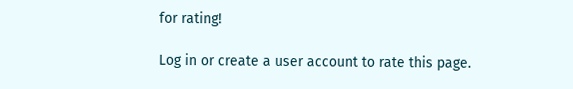for rating!

Log in or create a user account to rate this page.